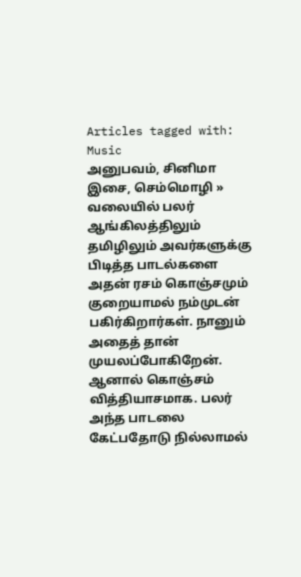Articles tagged with: Music
அனுபவம், சினிமா இசை, செம்மொழி »
வலையில் பலர் ஆங்கிலத்திலும் தமிழிலும் அவர்களுக்கு பிடித்த பாடல்களை அதன் ரசம் கொஞ்சமும் குறையாமல் நம்முடன் பகிர்கிறார்கள். நானும் அதைத் தான் முயலப்போகிறேன். ஆனால் கொஞ்சம் வித்தியாசமாக. பலர் அந்த பாடலை கேட்பதோடு நில்லாமல்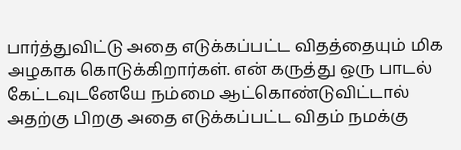பார்த்துவிட்டு அதை எடுக்கப்பட்ட விதத்தையும் மிக அழகாக கொடுக்கிறார்கள். என் கருத்து ஒரு பாடல் கேட்டவுடனேயே நம்மை ஆட்கொண்டுவிட்டால் அதற்கு பிறகு அதை எடுக்கப்பட்ட விதம் நமக்கு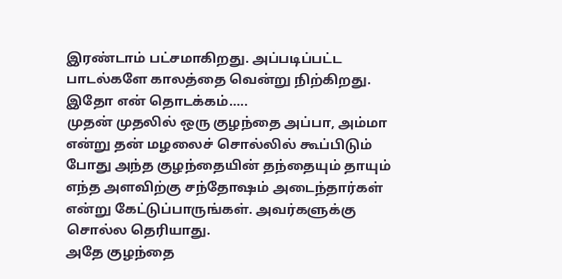இரண்டாம் பட்சமாகிறது. அப்படிப்பட்ட பாடல்களே காலத்தை வென்று நிற்கிறது.
இதோ என் தொடக்கம்…..
முதன் முதலில் ஒரு குழந்தை அப்பா, அம்மா என்று தன் மழலைச் சொல்லில் கூப்பிடும் போது அந்த குழந்தையின் தந்தையும் தாயும் எந்த அளவிற்கு சந்தோஷம் அடைந்தார்கள் என்று கேட்டுப்பாருங்கள். அவர்களுக்கு சொல்ல தெரியாது.
அதே குழந்தை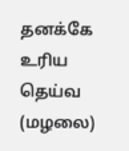தனக்கே உரிய தெய்வ (மழலை)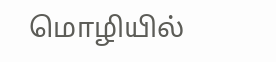மொழியில்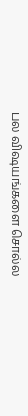பல விஷயங்களை சொல்ல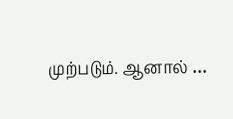முற்படும். ஆனால் …